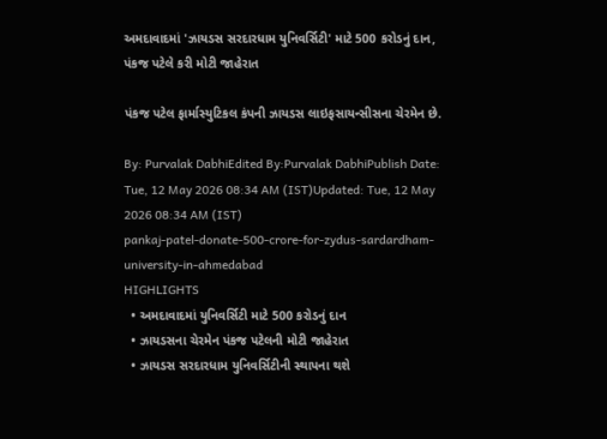અમદાવાદમાં 'ઝાયડસ સરદારધામ યુનિવર્સિટી' માટે 500 કરોડનું દાન, પંકજ પટેલે કરી મોટી જાહેરાત

પંકજ પટેલ ફાર્માસ્યુટિકલ કંપની ઝાયડસ લાઇફસાયન્સીસના ચેરમેન છે.

By: Purvalak DabhiEdited By:Purvalak DabhiPublish Date: Tue, 12 May 2026 08:34 AM (IST)Updated: Tue, 12 May 2026 08:34 AM (IST)
pankaj-patel-donate-500-crore-for-zydus-sardardham-university-in-ahmedabad
HIGHLIGHTS
  • અમદાવાદમાં યુનિવર્સિટી માટે 500 કરોડનું દાન
  • ઝાયડસના ચેરમેન પંકજ પટેલની મોટી જાહેરાત
  • ઝાયડસ સરદારધામ યુનિવર્સિટીની સ્થાપના થશે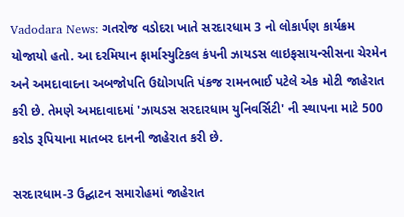Vadodara News: ગતરોજ વડોદરા ખાતે સરદારધામ 3 નો લોકાર્પણ કાર્યક્રમ યોજાયો હતો. આ દરમિયાન ફાર્માસ્યુટિકલ કંપની ઝાયડસ લાઇફસાયન્સીસના ચેરમેન અને અમદાવાદના અબજોપતિ ઉદ્યોગપતિ પંકજ રામનભાઈ પટેલે એક મોટી જાહેરાત કરી છે. તેમણે અમદાવાદમાં 'ઝાયડસ સરદારધામ યુનિવર્સિટી' ની સ્થાપના માટે 500 કરોડ રૂપિયાના માતબર દાનની જાહેરાત કરી છે.

સરદારધામ-3 ઉદ્ઘાટન સમારોહમાં જાહેરાત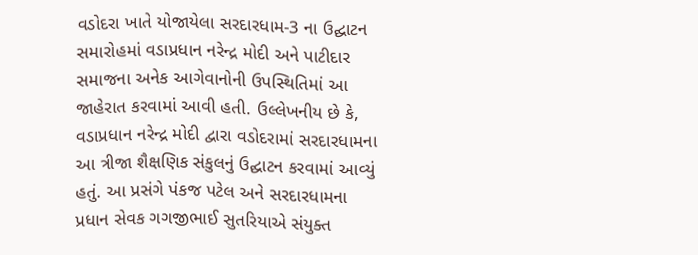વડોદરા ખાતે યોજાયેલા સરદારધામ-3 ના ઉદ્ઘાટન સમારોહમાં વડાપ્રધાન નરેન્દ્ર મોદી અને પાટીદાર સમાજના અનેક આગેવાનોની ઉપસ્થિતિમાં આ જાહેરાત કરવામાં આવી હતી. ઉલ્લેખનીય છે કે, વડાપ્રધાન નરેન્દ્ર મોદી દ્વારા વડોદરામાં સરદારધામના આ ત્રીજા શૈક્ષણિક સંકુલનું ઉદ્ઘાટન કરવામાં આવ્યું હતું. આ પ્રસંગે પંકજ પટેલ અને સરદારધામના પ્રધાન સેવક ગગજીભાઈ સુતરિયાએ સંયુક્ત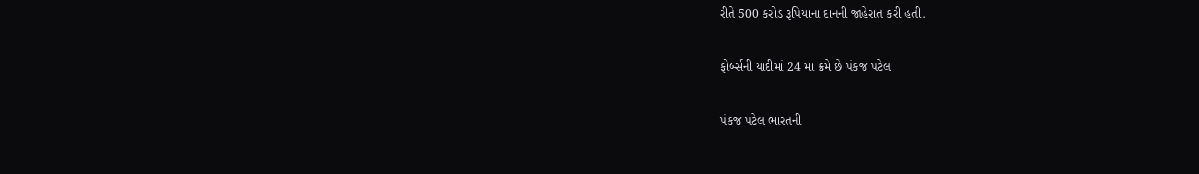રીતે 500 કરોડ રૂપિયાના દાનની જાહેરાત કરી હતી.

ફોર્બ્સની યાદીમાં 24 મા ક્રમે છે પંકજ પટેલ

પંકજ પટેલ ભારતની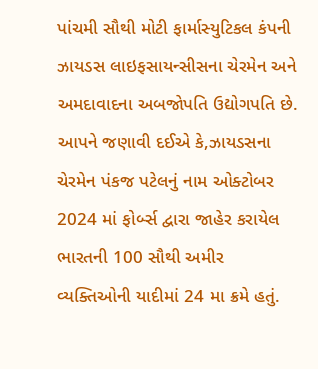પાંચમી સૌથી મોટી ફાર્માસ્યુટિકલ કંપની ઝાયડસ લાઇફસાયન્સીસના ચેરમેન અને અમદાવાદના અબજોપતિ ઉદ્યોગપતિ છે. આપને જણાવી દઈએ કે,ઝાયડસના ચેરમેન પંકજ પટેલનું નામ ઓક્ટોબર 2024 માં ફોર્બ્સ દ્વારા જાહેર કરાયેલ ભારતની 100 સૌથી અમીર વ્યક્તિઓની યાદીમાં 24 મા ક્રમે હતું.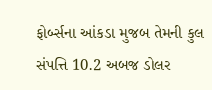ફોર્બ્સના આંકડા મુજબ તેમની કુલ સંપત્તિ 10.2 અબજ ડોલર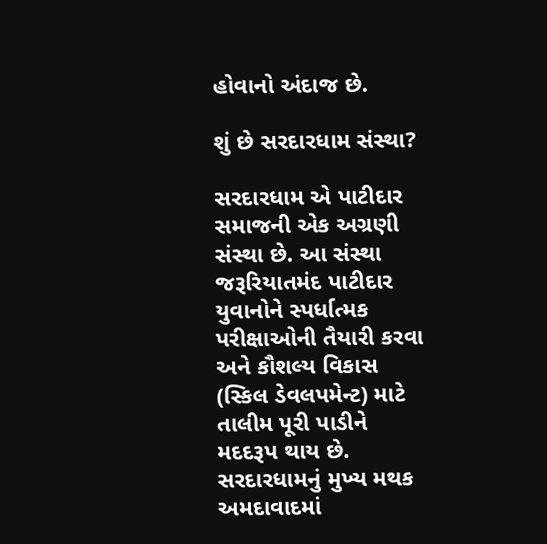હોવાનો અંદાજ છે.

શું છે સરદારધામ સંસ્થા?

સરદારધામ એ પાટીદાર સમાજની એક અગ્રણી સંસ્થા છે. આ સંસ્થા જરૂરિયાતમંદ પાટીદાર યુવાનોને સ્પર્ધાત્મક પરીક્ષાઓની તૈયારી કરવા અને કૌશલ્ય વિકાસ (સ્કિલ ડેવલપમેન્ટ) માટે તાલીમ પૂરી પાડીને મદદરૂપ થાય છે. સરદારધામનું મુખ્ય મથક અમદાવાદમાં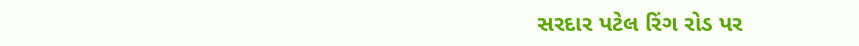સરદાર પટેલ રિંગ રોડ પર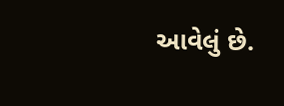આવેલું છે.